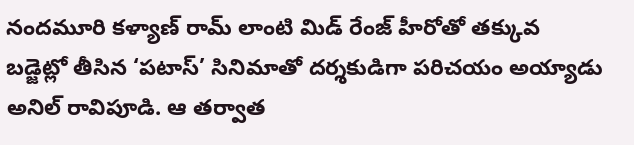నందమూరి కళ్యాణ్ రామ్ లాంటి మిడ్ రేంజ్ హీరోతో తక్కువ బడ్జెట్లో తీసిన ‘పటాస్’ సినిమాతో దర్శకుడిగా పరిచయం అయ్యాడు అనిల్ రావిపూడి. ఆ తర్వాత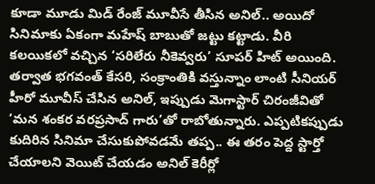కూడా మూడు మిడ్ రేంజ్ మూవీసే తీసిన అనిల్.. అయిదో సినిమాకు ఏకంగా మహేష్ బాబుతో జట్టు కట్టాడు. వీరి కలయికలో వచ్చిన ‘సరిలేరు నీకెవ్వరు’ సూపర్ హిట్ అయింది.
తర్వాత భగవంత్ కేసరి, సంక్రాంతికి వస్తున్నాం లాంటి సీనియర్ హీరో మూవీస్ చేసిన అనిల్, ఇప్పుడు మెగాస్టార్ చిరంజీవితో ‘మన శంకర వరప్రసాద్ గారు’తో రాబోతున్నారు. ఎప్పటికప్పుడు కుదిరిన సినిమా చేసుకుపోవడమే తప్ప.. ఈ తరం పెద్ద స్టార్తో చేయాలని వెయిట్ చేయడం అనిల్ కెరీర్లో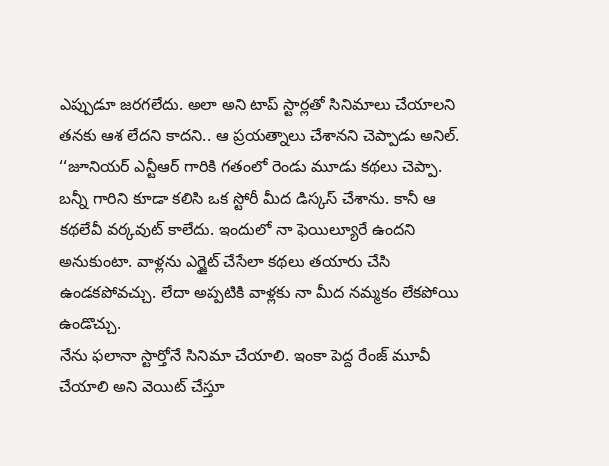ఎప్పుడూ జరగలేదు. అలా అని టాప్ స్టార్లతో సినిమాలు చేయాలని తనకు ఆశ లేదని కాదని.. ఆ ప్రయత్నాలు చేశానని చెప్పాడు అనిల్.
‘‘జూనియర్ ఎన్టీఆర్ గారికి గతంలో రెండు మూడు కథలు చెప్పా. బన్నీ గారిని కూడా కలిసి ఒక స్టోరీ మీద డిస్కస్ చేశాను. కానీ ఆ కథలేవీ వర్కవుట్ కాలేదు. ఇందులో నా ఫెయిల్యూరే ఉందని అనుకుంటా. వాళ్లను ఎగ్జైట్ చేసేలా కథలు తయారు చేసి ఉండకపోవచ్చు. లేదా అప్పటికి వాళ్లకు నా మీద నమ్మకం లేకపోయి ఉండొచ్చు.
నేను ఫలానా స్టార్తోనే సినిమా చేయాలి. ఇంకా పెద్ద రేంజ్ మూవీ చేయాలి అని వెయిట్ చేస్తూ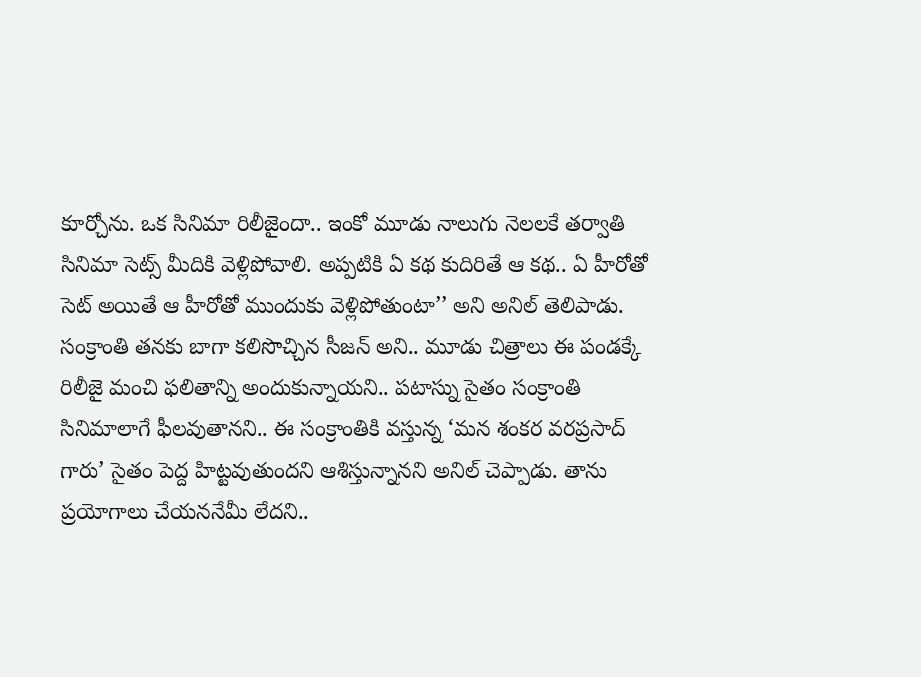కూర్చోను. ఒక సినిమా రిలీజైందా.. ఇంకో మూడు నాలుగు నెలలకే తర్వాతి సినిమా సెట్స్ మీదికి వెళ్లిపోవాలి. అప్పటికి ఏ కథ కుదిరితే ఆ కథ.. ఏ హీరోతో సెట్ అయితే ఆ హీరోతో ముందుకు వెళ్లిపోతుంటా’’ అని అనిల్ తెలిపాడు.
సంక్రాంతి తనకు బాగా కలిసొచ్చిన సీజన్ అని.. మూడు చిత్రాలు ఈ పండక్కే రిలీజై మంచి ఫలితాన్ని అందుకున్నాయని.. పటాస్ను సైతం సంక్రాంతి సినిమాలాగే ఫీలవుతానని.. ఈ సంక్రాంతికి వస్తున్న ‘మన శంకర వరప్రసాద్ గారు’ సైతం పెద్ద హిట్టవుతుందని ఆశిస్తున్నానని అనిల్ చెప్పాడు. తాను ప్రయోగాలు చేయననేమీ లేదని..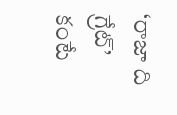‘రాజా ది గ్రేట్’ కంటే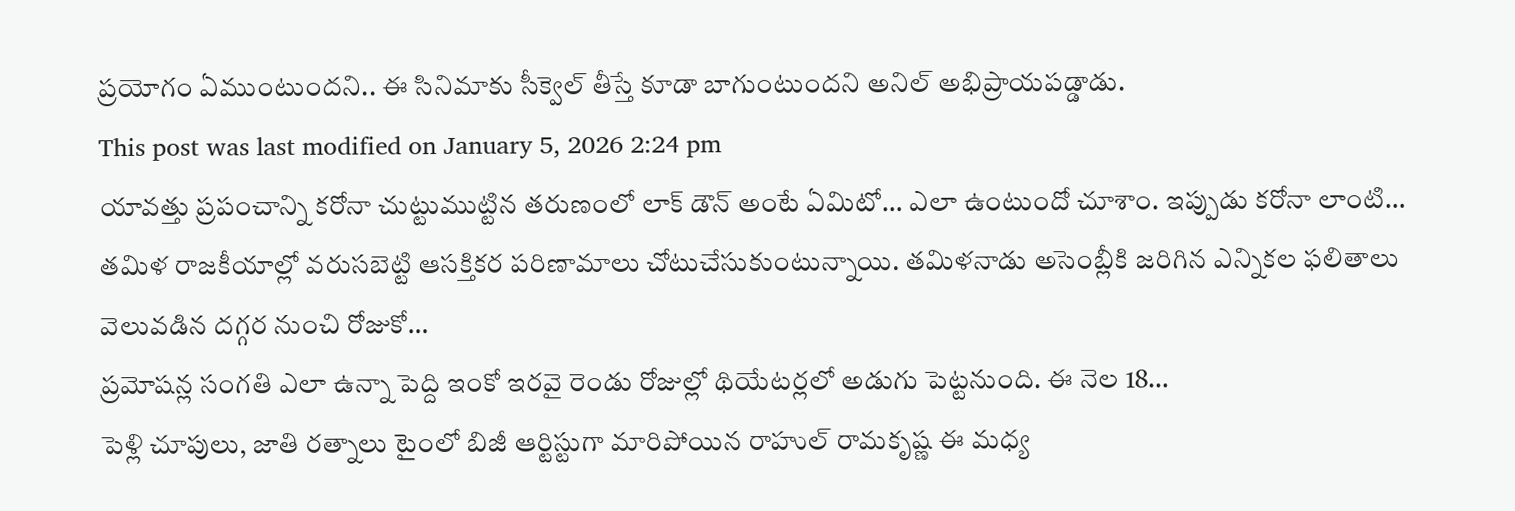ప్రయోగం ఏముంటుందని.. ఈ సినిమాకు సీక్వెల్ తీస్తే కూడా బాగుంటుందని అనిల్ అభిప్రాయపడ్డాడు.
This post was last modified on January 5, 2026 2:24 pm
యావత్తు ప్రపంచాన్ని కరోనా చుట్టుముట్టిన తరుణంలో లాక్ డౌన్ అంటే ఏమిటో… ఎలా ఉంటుందో చూశాం. ఇప్పుడు కరోనా లాంటి…
తమిళ రాజకీయాల్లో వరుసబెట్టి ఆసక్తికర పరిణామాలు చోటుచేసుకుంటున్నాయి. తమిళనాడు అసెంబ్లీకి జరిగిన ఎన్నికల ఫలితాలు వెలువడిన దగ్గర నుంచి రోజుకో…
ప్రమోషన్ల సంగతి ఎలా ఉన్నా పెద్ది ఇంకో ఇరవై రెండు రోజుల్లో థియేటర్లలో అడుగు పెట్టనుంది. ఈ నెల 18…
పెళ్లి చూపులు, జాతి రత్నాలు టైంలో బిజీ ఆర్టిస్టుగా మారిపోయిన రాహుల్ రామకృష్ణ ఈ మధ్య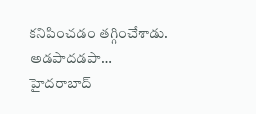కనిపించడం తగ్గించేశాడు. అడపాదడపా…
హైదరాబాద్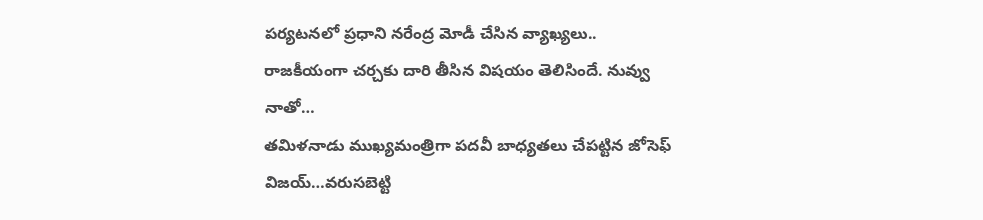పర్యటనలో ప్రధాని నరేంద్ర మోడీ చేసిన వ్యాఖ్యలు.. రాజకీయంగా చర్చకు దారి తీసిన విషయం తెలిసిందే. నువ్వు నాతో…
తమిళనాడు ముఖ్యమంత్రిగా పదవీ బాధ్యతలు చేపట్టిన జోసెఫ్ విజయ్…వరుసబెట్టి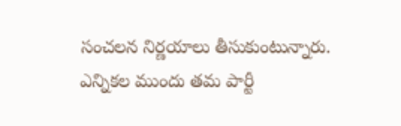సంచలన నిర్ణయాలు తీసుకుంటున్నారు. ఎన్నికల ముందు తమ పార్టీ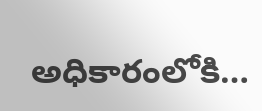అధికారంలోకి…